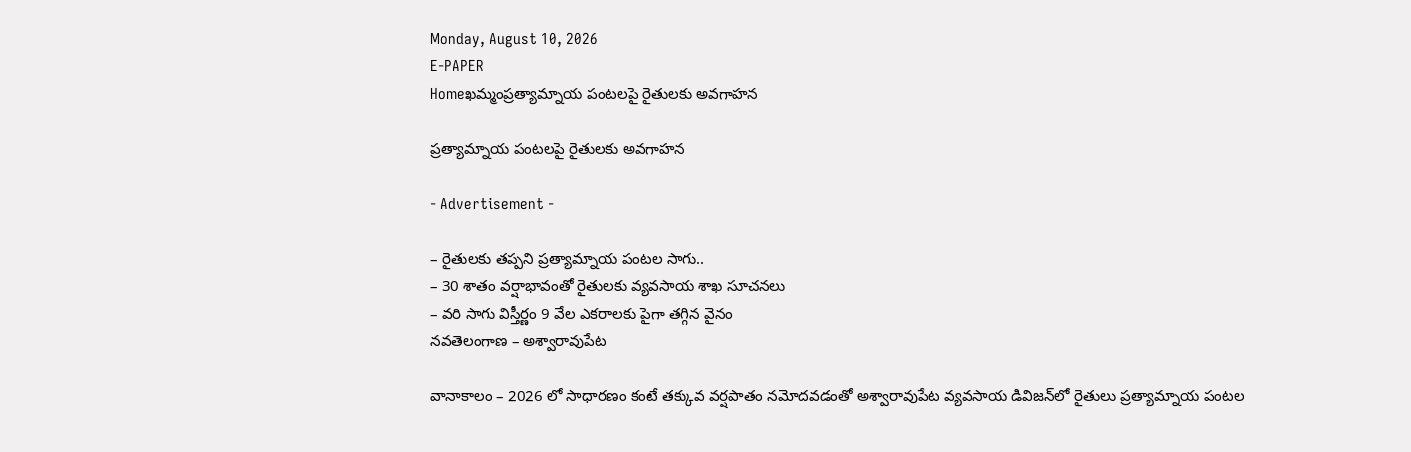Monday, August 10, 2026
E-PAPER
Homeఖమ్మంప్రత్యామ్నాయ పంటలపై రైతులకు అవగాహన

ప్రత్యామ్నాయ పంటలపై రైతులకు అవగాహన

- Advertisement -

– రైతులకు తప్పని ప్రత్యామ్నాయ పంటల సాగు..
– 30 శాతం వర్షాభావంతో రైతులకు వ్యవసాయ శాఖ సూచనలు
– వరి సాగు విస్తీర్ణం 9 వేల ఎకరాలకు పైగా తగ్గిన వైనం
నవతెలంగాణ – అశ్వారావుపేట

వానాకాలం – 2026 లో సాధారణం కంటే తక్కువ వర్షపాతం నమోదవడంతో అశ్వారావుపేట వ్యవసాయ డివిజన్‌లో రైతులు ప్రత్యామ్నాయ పంటల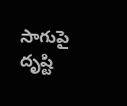సాగుపై దృష్టి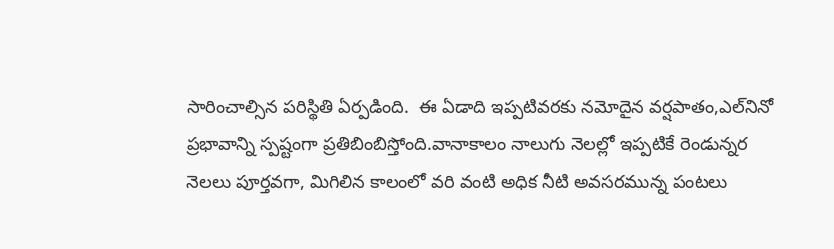సారించాల్సిన పరిస్థితి ఏర్పడింది.  ఈ ఏడాది ఇప్పటివరకు నమోదైన వర్షపాతం,ఎల్‌నినో ప్రభావాన్ని స్పష్టంగా ప్రతిబింబిస్తోంది.వానాకాలం నాలుగు నెలల్లో ఇప్పటికే రెండున్నర నెలలు పూర్తవగా, మిగిలిన కాలంలో వరి వంటి అధిక నీటి అవసరమున్న పంటలు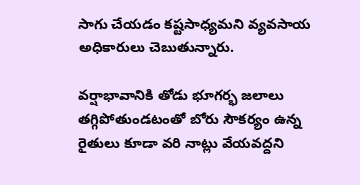సాగు చేయడం కష్టసాధ్యమని వ్యవసాయ అధికారులు చెబుతున్నారు.

వర్షాభావానికి తోడు భూగర్భ జలాలు తగ్గిపోతుండటంతో బోరు సౌకర్యం ఉన్న రైతులు కూడా వరి నాట్లు వేయవద్దని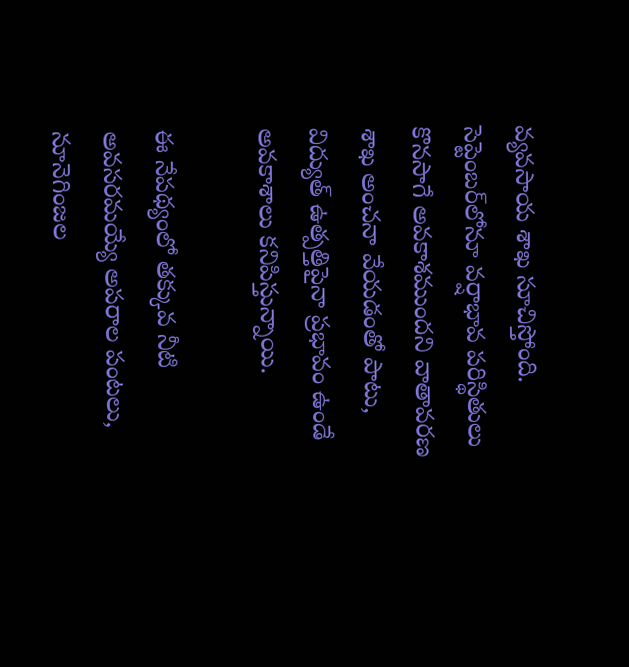వ్యవసాయ శాఖ సూచిస్తోంది. సెప్టెంబర్‌లోనూ వర్షాభావ పరిస్థితులు కొనసాగే అవకాశముందని వాతావరణ శాఖ అంచనా వేయడంతో పాటు, విద్యుత్ ఉత్పత్తిపైనా ప్రభావం ఉండే అవకాశాలు కనిపిస్తున్నాయి.

ఈ నేపథ్యంలో తక్కువ నీటి అవసరమయ్యే అపరాల పంటలు, నూనెగింజల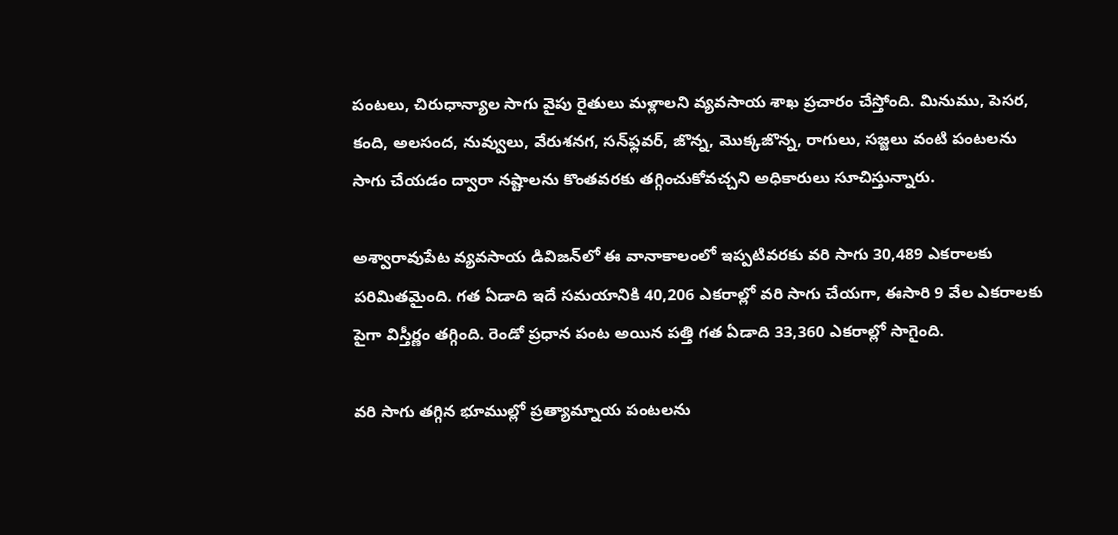పంటలు, చిరుధాన్యాల సాగు వైపు రైతులు మళ్లాలని వ్యవసాయ శాఖ ప్రచారం చేస్తోంది. మినుము, పెసర, కంది, అలసంద, నువ్వులు, వేరుశనగ, సన్‌ఫ్లవర్, జొన్న, మొక్కజొన్న, రాగులు, సజ్జలు వంటి పంటలను సాగు చేయడం ద్వారా నష్టాలను కొంతవరకు తగ్గించుకోవచ్చని అధికారులు సూచిస్తున్నారు.

అశ్వారావుపేట వ్యవసాయ డివిజన్‌లో ఈ వానాకాలంలో ఇప్పటివరకు వరి సాగు 30,489 ఎకరాలకు పరిమితమైంది. గత ఏడాది ఇదే సమయానికి 40,206 ఎకరాల్లో వరి సాగు చేయగా, ఈసారి 9 వేల ఎకరాలకు పైగా విస్తీర్ణం తగ్గింది. రెండో ప్రధాన పంట అయిన పత్తి గత ఏడాది 33,360 ఎకరాల్లో సాగైంది.

వరి సాగు తగ్గిన భూముల్లో ప్రత్యామ్నాయ పంటలను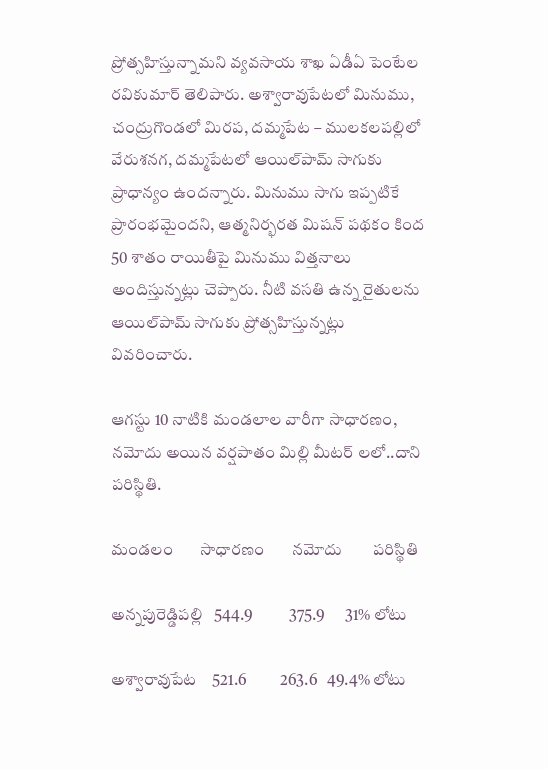ప్రోత్సహిస్తున్నామని వ్యవసాయ శాఖ ఏడీఏ పెంటేల రవికుమార్ తెలిపారు. అశ్వారావుపేటలో మినుము, చంద్రుగొండలో మిరప, దమ్మపేట – ములకలపల్లిలో వేరుశనగ, దమ్మపేటలో ఆయిల్‌పామ్ సాగుకు ప్రాధాన్యం ఉందన్నారు. మినుము సాగు ఇప్పటికే ప్రారంభమైందని, ఆత్మనిర్భరత మిషన్ పథకం కింద 50 శాతం రాయితీపై మినుము విత్తనాలు అందిస్తున్నట్లు చెప్పారు. నీటి వసతి ఉన్న రైతులను ఆయిల్‌పామ్ సాగుకు ప్రోత్సహిస్తున్నట్లు వివరించారు.

ఆగస్టు 10 నాటికి మండలాల వారీగా సాధారణం, నమోదు అయిన వర్షపాతం మిల్లి మీటర్ లలో..దాని పరిస్థితి.

మండలం       సాధారణం       నమోదు        పరిస్థితి

అన్నపురెడ్డిపల్లి   544.9           375.9      31% లోటు

అశ్వారావుపేట    521.6          263.6   49.4% లోటు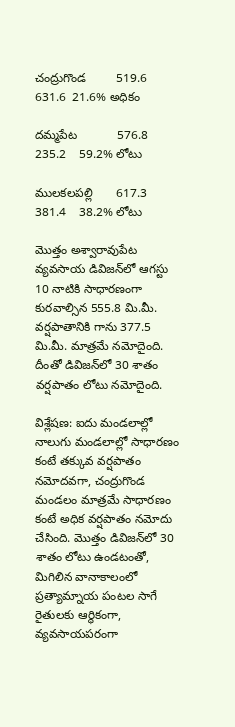చంద్రుగొండ         519.6          631.6  21.6% అధికం

దమ్మపేట            576.8          235.2    59.2% లోటు

ములకలపల్లి       617.3         381.4    38.2% లోటు

మొత్తం అశ్వారావుపేట వ్యవసాయ డివిజన్‌లో ఆగస్టు 10 నాటికి సాధారణంగా కురవాల్సిన 555.8 మి.మీ. వర్షపాతానికి గాను 377.5 మి.మీ. మాత్రమే నమోదైంది. దీంతో డివిజన్‌లో 30 శాతం వర్షపాతం లోటు నమోదైంది.

విశ్లేషణ: ఐదు మండలాల్లో నాలుగు మండలాల్లో సాధారణం కంటే తక్కువ వర్షపాతం నమోదవగా, చంద్రుగొండ మండలం మాత్రమే సాధారణం కంటే అధిక వర్షపాతం నమోదు చేసింది. మొత్తం డివిజన్‌లో 30 శాతం లోటు ఉండటంతో, మిగిలిన వానాకాలంలో ప్రత్యామ్నాయ పంటల సాగే రైతులకు ఆర్థికంగా, వ్యవసాయపరంగా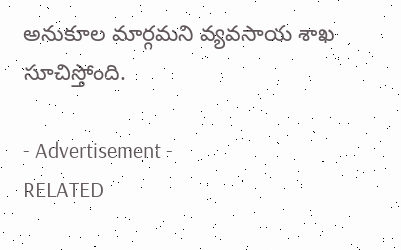అనుకూల మార్గమని వ్యవసాయ శాఖ సూచిస్తోంది.

- Advertisement -
RELATED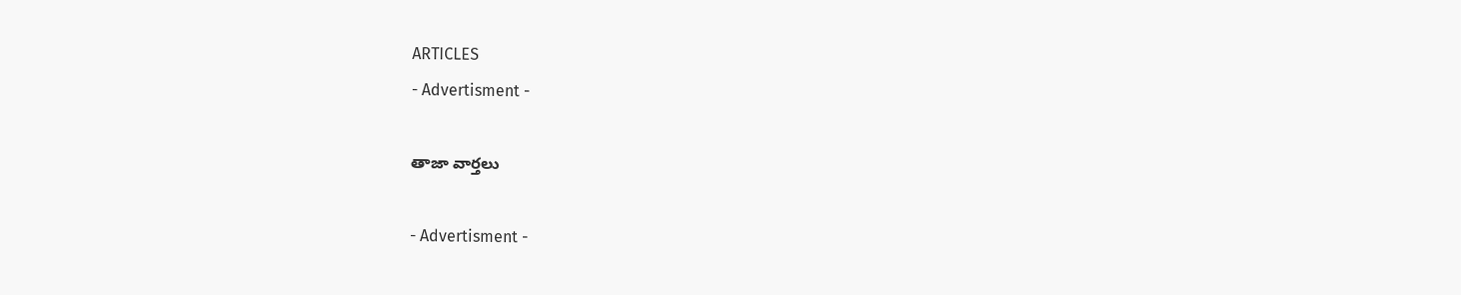ARTICLES
- Advertisment -

తాజా వార్తలు

- Advertisment -